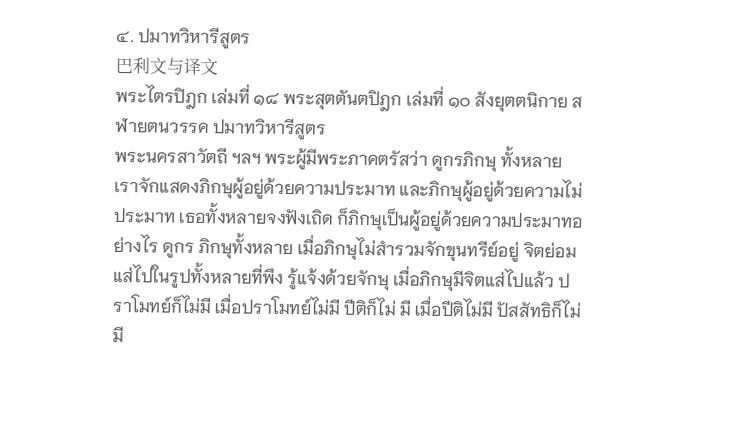๔. ปมาทวิหารีสูตร
巴利文与译文
พระไตรปิฎก เล่มที่ ๑๘ พระสุตตันตปิฎก เล่มที่ ๑๐ สังยุตตนิกาย สฬายตนวรรค ปมาทวิหารีสูตร
พระนครสาวัตถี ฯลฯ พระผู้มีพระภาคตรัสว่า ดูกรภิกษุ ทั้งหลาย เราจักแสดงภิกษุผู้อยู่ด้วยความประมาท และภิกษุผู้อยู่ด้วยความไม่ ประมาท เธอทั้งหลายจงฟังเถิด ก็ภิกษุเป็นผู้อยู่ด้วยความประมาทอย่างไร ดูกร ภิกษุทั้งหลาย เมื่อภิกษุไม่สำรวมจักขุนทรีย์อยู่ จิตย่อมแส่ไปในรูปทั้งหลายที่พึง รู้แจ้งด้วยจักษุ เมื่อภิกษุมีจิตแส่ไปแล้ว ปราโมทย์ก็ไม่มี เมื่อปราโมทย์ไม่มี ปีติก็ไม่ มี เมื่อปีติไม่มี ปัสสัทธิก็ไม่มี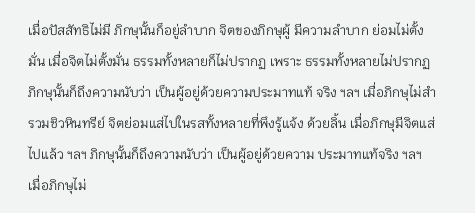เมื่อปัสสัทธิไม่มี ภิกษุนั้นก็อยู่ลำบาก จิตของภิกษุผู้ มีความลำบาก ย่อมไม่ตั้งมั่น เมื่อจิตไม่ตั้งมั่น ธรรมทั้งหลายก็ไม่ปรากฏ เพราะ ธรรมทั้งหลายไม่ปรากฏ ภิกษุนั้นก็ถึงความนับว่า เป็นผู้อยู่ด้วยความประมาทแท้ จริง ฯลฯ เมื่อภิกษุไม่สำรวมชิวหินทรีย์ จิตย่อมแส่ไปในรสทั้งหลายที่พึงรู้แจ้ง ด้วยลิ้น เมื่อภิกษุมีจิตแส่ไปแล้ว ฯลฯ ภิกษุนั้นก็ถึงความนับว่า เป็นผู้อยู่ด้วยความ ประมาทแท้จริง ฯลฯ เมื่อภิกษุไม่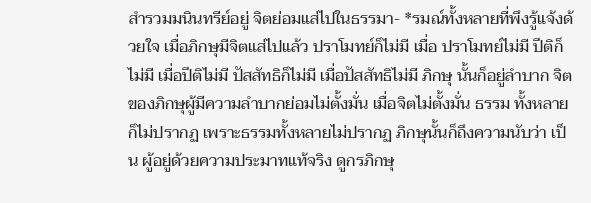สำรวมมนินทรีย์อยู่ จิตย่อมแส่ไปในธรรมา- *รมณ์ทั้งหลายที่พึงรู้แจ้งด้วยใจ เมื่อภิกษุมีจิตแส่ไปแล้ว ปราโมทย์ก็ไม่มี เมื่อ ปราโมทย์ไม่มี ปีติก็ไม่มี เมื่อปีติไม่มี ปัสสัทธิก็ไม่มี เมื่อปัสสัทธิไม่มี ภิกษุ นั้นก็อยู่ลำบาก จิตของภิกษุผู้มีความลำบากย่อมไม่ตั้งมั่น เมื่อจิตไม่ตั้งมั่น ธรรม ทั้งหลายก็ไม่ปรากฏ เพราะธรรมทั้งหลายไม่ปรากฏ ภิกษุนั้นก็ถึงความนับว่า เป็น ผู้อยู่ด้วยความประมาทแท้จริง ดูกรภิกษุ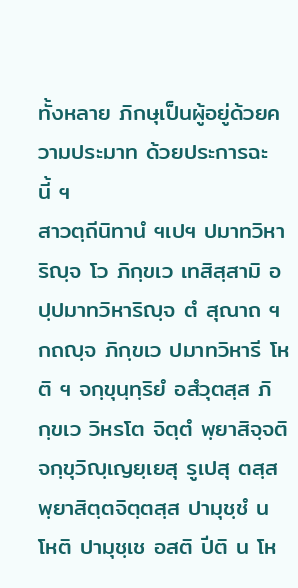ทั้งหลาย ภิกษุเป็นผู้อยู่ด้วยความประมาท ด้วยประการฉะนี้ ฯ
สาวตฺถีนิทานํ ฯเปฯ ปมาทวิหาริญฺจ โว ภิกฺขเว เทสิสฺสามิ อปฺปมาทวิหาริญฺจ ตํ สุณาถ ฯ กถญฺจ ภิกฺขเว ปมาทวิหารี โหติ ฯ จกฺขุนฺทฺริยํ อสํวุตสฺส ภิกฺขเว วิหรโต จิตฺตํ พฺยาสิจฺจติ จกฺขุวิญฺเญยฺเยสุ รูเปสุ ตสฺส พฺยาสิตฺตจิตฺตสฺส ปามุชฺชํ น โหติ ปามุชฺเช อสติ ปีติ น โห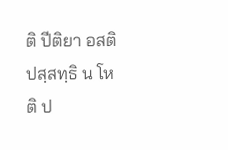ติ ปีติยา อสติ ปสฺสทฺธิ น โหติ ป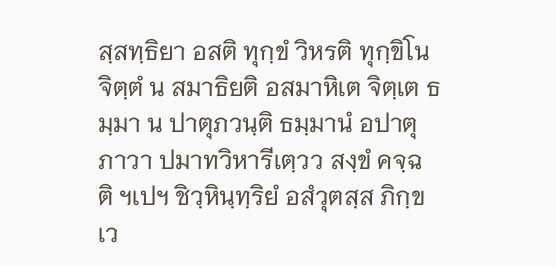สฺสทฺธิยา อสติ ทุกฺขํ วิหรติ ทุกฺขิโน จิตฺตํ น สมาธิยติ อสมาหิเต จิตฺเต ธมฺมา น ปาตุภวนฺติ ธมฺมานํ อปาตุภาวา ปมาทวิหารีเตฺวว สงฺขํ คจฺฉติ ฯเปฯ ชิวฺหินฺทฺริยํ อสํวุตสฺส ภิกฺขเว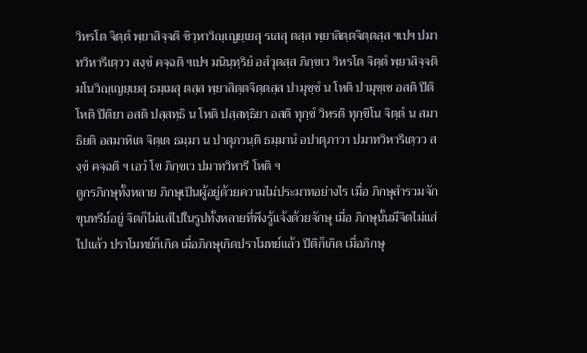วิหรโต จิตฺตํ พฺยาสิจฺจติ ชิวฺหาวิญฺเญยฺเยสุ รเสสุ ตสฺส พฺยาสิตฺตจิตฺตสฺส ฯเปฯ ปมาทวิหารีเตฺวว สงฺขํ คจฺฉติ ฯเปฯ มนินฺทฺริยํ อสํวุตสฺส ภิกฺขเว วิหรโต จิตฺตํ พฺยาสิจฺจติ มโนวิญฺเญยฺเยสุ ธมฺเมสุ ตสฺส พฺยาสิตฺตจิตฺตสฺส ปามุชฺชํ น โหติ ปามุชฺเช อสติ ปีติ โหติ ปีติยา อสติ ปสฺสทฺธิ น โหติ ปสฺสทฺธิยา อสติ ทุกฺขํ วิหรติ ทุกฺขิโน จิตฺตํ น สมาธิยติ อสมาหิเต จิตฺเต ธมฺมา น ปาตุภวนฺติ ธมฺมานํ อปาตุภาวา ปมาทวิหารีเตฺวว สงฺขํ คจฺฉติ ฯ เอวํ โข ภิกฺขเว ปมาทวิหารี โหติ ฯ
ดูกรภิกษุทั้งหลาย ภิกษุเป็นผู้อยู่ด้วยความไม่ประมาทอย่างไร เมื่อ ภิกษุสำรวมจักขุนทรีย์อยู่ จิตก็ไม่แส่ไปในรูปทั้งหลายที่พึงรู้แจ้งด้วยจักษุ เมื่อ ภิกษุนั้นมีจิตไม่แส่ไปแล้ว ปราโมทย์ก็เกิด เมื่อภิกษุเกิดปราโมทย์แล้ว ปีติก็เกิด เมื่อภิกษุ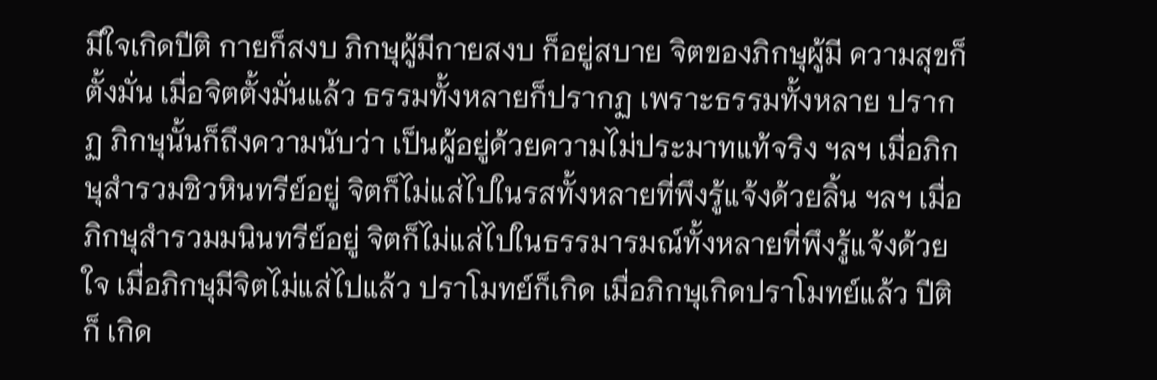มีใจเกิดปีติ กายก็สงบ ภิกษุผู้มีกายสงบ ก็อยู่สบาย จิตของภิกษุผู้มี ความสุขก็ตั้งมั่น เมื่อจิตตั้งมั่นแล้ว ธรรมทั้งหลายก็ปรากฏ เพราะธรรมทั้งหลาย ปรากฏ ภิกษุนั้นก็ถึงความนับว่า เป็นผู้อยู่ด้วยความไม่ประมาทแท้จริง ฯลฯ เมื่อภิกษุสำรวมชิวหินทรีย์อยู่ จิตก็ไม่แส่ไปในรสทั้งหลายที่พึงรู้แจ้งด้วยลิ้น ฯลฯ เมื่อภิกษุสำรวมมนินทรีย์อยู่ จิตก็ไม่แส่ไปในธรรมารมณ์ทั้งหลายที่พึงรู้แจ้งด้วยใจ เมื่อภิกษุมีจิตไม่แส่ไปแล้ว ปราโมทย์ก็เกิด เมื่อภิกษุเกิดปราโมทย์แล้ว ปีติก็ เกิด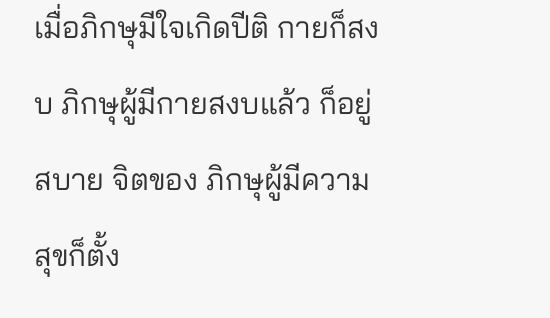เมื่อภิกษุมีใจเกิดปีติ กายก็สงบ ภิกษุผู้มีกายสงบแล้ว ก็อยู่สบาย จิตของ ภิกษุผู้มีความสุขก็ตั้ง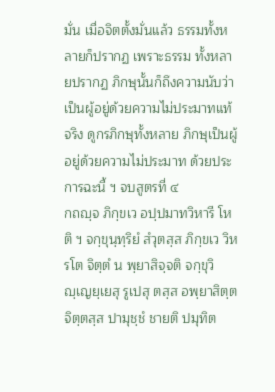มั่น เมื่อจิตตั้งมั่นแล้ว ธรรมทั้งหลายก็ปรากฏ เพราะธรรม ทั้งหลายปรากฏ ภิกษุนั้นก็ถึงความนับว่า เป็นผู้อยู่ด้วยความไม่ประมาทแท้จริง ดูกรภิกษุทั้งหลาย ภิกษุเป็นผู้อยู่ด้วยความไม่ประมาท ด้วยประการฉะนี้ ฯ จบสูตรที่ ๔
กถญฺจ ภิกฺขเว อปฺปมาทวิหารี โหติ ฯ จกฺขุนฺทฺริยํ สํวุตสฺส ภิกฺขเว วิหรโต จิตฺตํ น พฺยาสิจฺจติ จกฺขุวิญฺเญยฺเยสุ รูเปสุ ตสฺส อพฺยาสิตฺตจิตฺตสฺส ปามุชฺชํ ชายติ ปมุทิต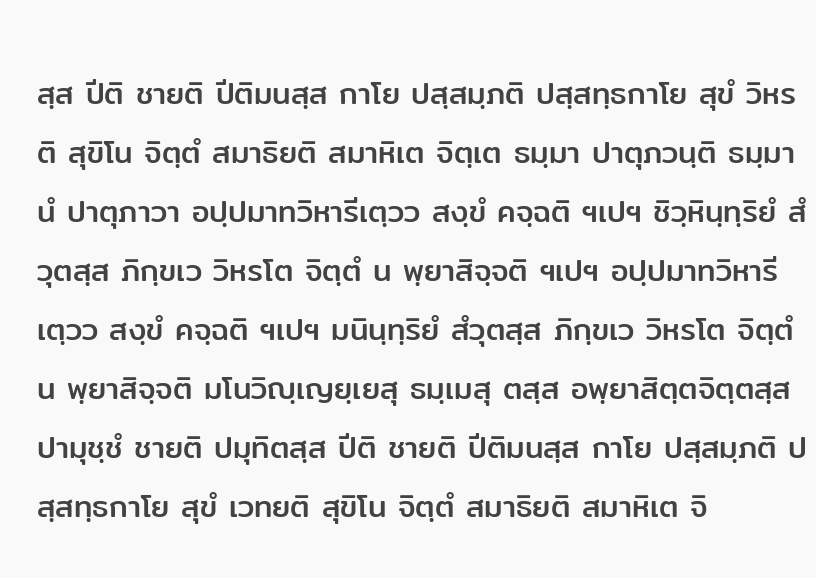สฺส ปีติ ชายติ ปีติมนสฺส กาโย ปสฺสมฺภติ ปสฺสทฺธกาโย สุขํ วิหรติ สุขิโน จิตฺตํ สมาธิยติ สมาหิเต จิตฺเต ธมฺมา ปาตุภวนฺติ ธมฺมานํ ปาตุภาวา อปฺปมาทวิหารีเตฺวว สงฺขํ คจฺฉติ ฯเปฯ ชิวฺหินฺทฺริยํ สํวุตสฺส ภิกฺขเว วิหรโต จิตฺตํ น พฺยาสิจฺจติ ฯเปฯ อปฺปมาทวิหารีเตฺวว สงฺขํ คจฺฉติ ฯเปฯ มนินฺทฺริยํ สํวุตสฺส ภิกฺขเว วิหรโต จิตฺตํ น พฺยาสิจฺจติ มโนวิญฺเญยฺเยสุ ธมฺเมสุ ตสฺส อพฺยาสิตฺตจิตฺตสฺส ปามุชฺชํ ชายติ ปมุทิตสฺส ปีติ ชายติ ปีติมนสฺส กาโย ปสฺสมฺภติ ปสฺสทฺธกาโย สุขํ เวทยติ สุขิโน จิตฺตํ สมาธิยติ สมาหิเต จิ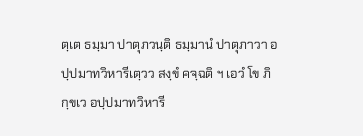ตฺเต ธมฺมา ปาตุภวนฺติ ธมฺมานํ ปาตุภาวา อปฺปมาทวิหารีเตฺวว สงฺขํ คจฺฉติ ฯ เอวํ โข ภิกฺขเว อปฺปมาทวิหารี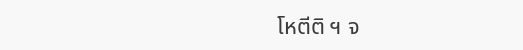โหตีติ ฯ จ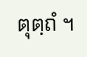ตุตฺถํ ฯ